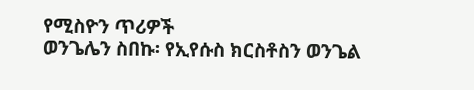የሚስዮን ጥሪዎች
ወንጌሌን ስበኩ፡ የኢየሱስ ክርስቶስን ወንጌል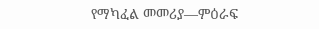የማካፈል መመሪያ—ምዕራፍ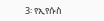3፡ የኢየሱስ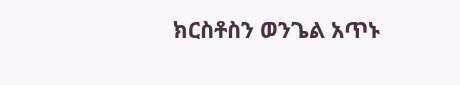ክርስቶስን ወንጌል አጥኑ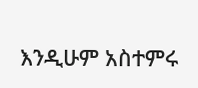እንዲሁም አስተምሩ